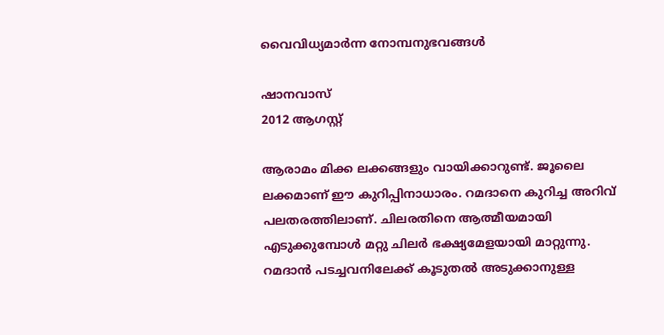വൈവിധ്യമാര്‍ന്ന നോമ്പനുഭവങ്ങള്‍

ഷാനവാസ്
2012 ആഗസ്റ്റ്

ആരാമം മിക്ക ലക്കങ്ങളും വായിക്കാറുണ്ട്. ജൂലൈ ലക്കമാണ് ഈ കുറിപ്പിനാധാരം. റമദാനെ കുറിച്ച അറിവ് പലതരത്തിലാണ്. ചിലരതിനെ ആത്മീയമായി എടുക്കുമ്പോള്‍ മറ്റു ചിലര്‍ ഭക്ഷ്യമേളയായി മാറ്റുന്നു. റമദാന്‍ പടച്ചവനിലേക്ക് കൂടുതല്‍ അടുക്കാനുള്ള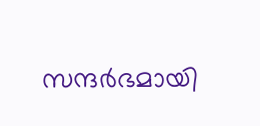സന്ദര്‍ഭമായി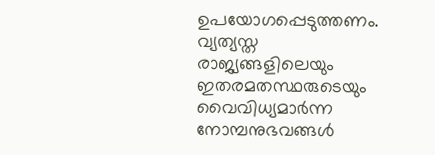ഉപയോഗപ്പെടുത്തണം.
വ്യത്യസ്ത രാജ്യങ്ങളിലെയും ഇതരമതസ്ഥരുടെയും വൈവിധ്യമാര്‍ന്ന നോമ്പനുഭവങ്ങള്‍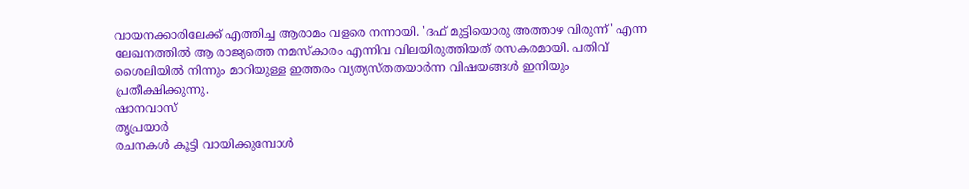വായനക്കാരിലേക്ക് എത്തിച്ച ആരാമം വളരെ നന്നായി. 'ദഫ് മുട്ടിയൊരു അത്താഴ വിരുന്ന്' എന്ന ലേഖനത്തില്‍ ആ രാജ്യത്തെ നമസ്കാരം എന്നിവ വിലയിരുത്തിയത് രസകരമായി. പതിവ് ശൈലിയില്‍ നിന്നും മാറിയുള്ള ഇത്തരം വ്യത്യസ്തതയാര്‍ന്ന വിഷയങ്ങള്‍ ഇനിയും പ്രതീക്ഷിക്കുന്നു.
ഷാനവാസ്
തൃപ്രയാര്‍
രചനകള്‍ കൂട്ടി വായിക്കുമ്പോള്‍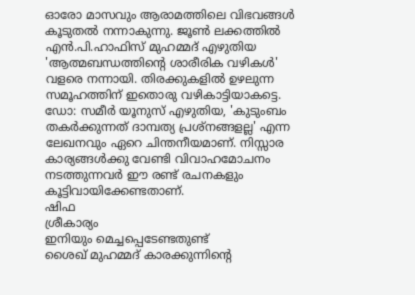ഓരോ മാസവും ആരാമത്തിലെ വിഭവങ്ങള്‍ കൂടുതല്‍ നന്നാകുന്നു. ജൂണ്‍ ലക്കത്തില്‍ എന്‍.പി.ഹാഫിസ് മുഹമ്മദ് എഴുതിയ 'ആത്മബന്ധത്തിന്റെ ശാരീരിക വഴികള്‍' വളരെ നന്നായി. തിരക്കുകളില്‍ ഉഴലുന്ന സമൂഹത്തിന് ഇതൊരു വഴികാട്ടിയാകട്ടെ. ഡോ: സമീര്‍ യൂനുസ് എഴുതിയ, 'കുടുംബം തകര്‍ക്കുന്നത് ദാമ്പത്യ പ്രശ്നങ്ങളല്ല' എന്ന ലേഖനവും ഏറെ ചിന്തനീയമാണ്. നിസ്സാര കാര്യങ്ങള്‍ക്കു വേണ്ടി വിവാഹമോചനം നടത്തുന്നവര്‍ ഈ രണ്ട് രചനകളും കൂട്ടിവായിക്കേണ്ടതാണ്.
ഷിഫ
ശ്രീകാര്യം
ഇനിയും മെച്ചപ്പെടേണ്ടതുണ്ട്
ശൈഖ് മുഹമ്മദ് കാരക്കുന്നിന്റെ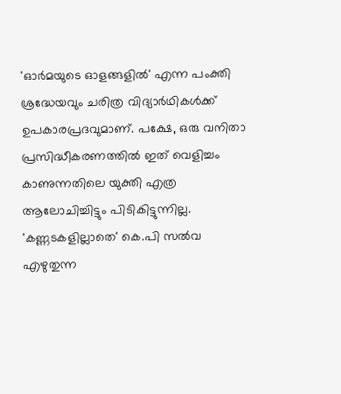'ഓര്‍മയുടെ ഓളങ്ങളില്‍' എന്ന പംക്തി ശ്രദ്ധേയവും ചരിത്ര വിദ്യാര്‍ഥികള്‍ക്ക് ഉപകാരപ്രദവുമാണ്. പക്ഷേ, ഒരു വനിതാ പ്രസിദ്ധീകരണത്തില്‍ ഇത് വെളിച്ചം കാണുന്നതിലെ യുക്തി എത്ര ആലോചിച്ചിട്ടും പിടികിട്ടുന്നില്ല.
'കണ്ണടകളില്ലാതെ' കെ.പി സല്‍വ എഴുതുന്ന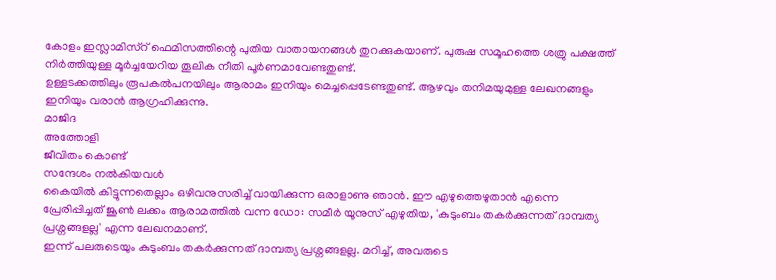കോളം ഇസ്ലാമിസ്റ് ഫെമിസത്തിന്റെ പുതിയ വാതായനങ്ങള്‍ തുറക്കുകയാണ്. പുരുഷ സമൂഹത്തെ ശത്രു പക്ഷത്ത് നിര്‍ത്തിയുള്ള മൂര്‍ച്ചയേറിയ തൂലിക നീതി പൂര്‍ണമാവേണ്ടതുണ്ട്.
ഉള്ളടക്കത്തിലും രൂപകല്‍പനയിലും ആരാമം ഇനിയും മെച്ചപ്പെടേണ്ടതുണ്ട്. ആഴവും തനിമയുമുള്ള ലേഖനങ്ങളും ഇനിയും വരാന്‍ ആഗ്രഹിക്കുന്നു.
മാജിദ
അത്തോളി
ജീവിതം കൊണ്ട്
സന്ദേശം നല്‍കിയവള്‍
കൈയില്‍ കിട്ടുന്നതെല്ലാം ഒഴിവനുസരിച്ച് വായിക്കുന്ന ഒരാളാണു ഞാന്‍. ഈ എഴുത്തെഴുതാന്‍ എന്നെ പ്രേരിപ്പിച്ചത് ജൂണ്‍ ലക്കം ആരാമത്തില്‍ വന്ന ഡോ: സമീര്‍ യൂനുസ് എഴുതിയ, 'കുടുംബം തകര്‍ക്കുന്നത് ദാമ്പത്യ പ്രശ്നങ്ങളല്ല' എന്ന ലേഖനമാണ്.
ഇന്ന് പലരുടെയും കുടുംബം തകര്‍ക്കുന്നത് ദാമ്പത്യ പ്രശ്നങ്ങളല്ല. മറിച്ച്, അവരുടെ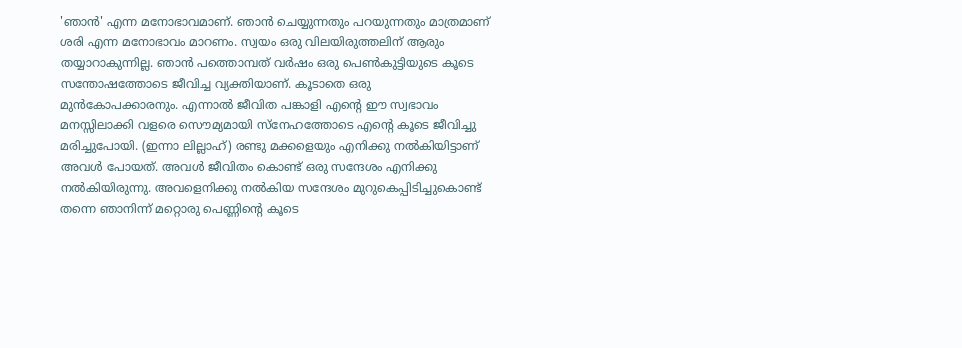'ഞാന്‍' എന്ന മനോഭാവമാണ്. ഞാന്‍ ചെയ്യുന്നതും പറയുന്നതും മാത്രമാണ് ശരി എന്ന മനോഭാവം മാറണം. സ്വയം ഒരു വിലയിരുത്തലിന് ആരും തയ്യാറാകുന്നില്ല. ഞാന്‍ പത്തൊമ്പത് വര്‍ഷം ഒരു പെണ്‍കുട്ടിയുടെ കൂടെ സന്തോഷത്തോടെ ജീവിച്ച വ്യക്തിയാണ്. കൂടാതെ ഒരു മുന്‍കോപക്കാരനും. എന്നാല്‍ ജീവിത പങ്കാളി എന്റെ ഈ സ്വഭാവം മനസ്സിലാക്കി വളരെ സൌമ്യമായി സ്നേഹത്തോടെ എന്റെ കൂടെ ജീവിച്ചു മരിച്ചുപോയി. (ഇന്നാ ലില്ലാഹ്) രണ്ടു മക്കളെയും എനിക്കു നല്‍കിയിട്ടാണ് അവള്‍ പോയത്. അവള്‍ ജീവിതം കൊണ്ട് ഒരു സന്ദേശം എനിക്കു നല്‍കിയിരുന്നു. അവളെനിക്കു നല്‍കിയ സന്ദേശം മുറുകെപ്പിടിച്ചുകൊണ്ട് തന്നെ ഞാനിന്ന് മറ്റൊരു പെണ്ണിന്റെ കൂടെ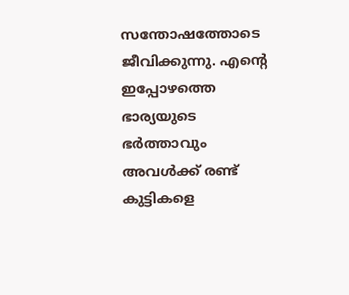സന്തോഷത്തോടെ ജീവിക്കുന്നു. എന്റെ ഇപ്പോഴത്തെ ഭാര്യയുടെ ഭര്‍ത്താവും അവള്‍ക്ക് രണ്ട് കുട്ടികളെ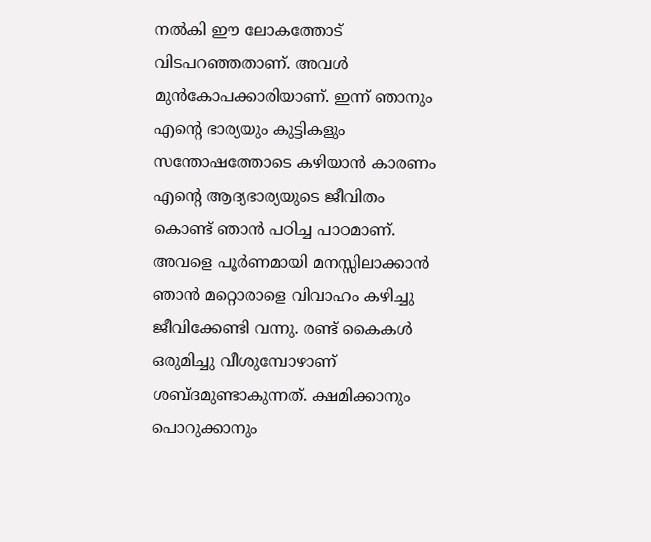നല്‍കി ഈ ലോകത്തോട് വിടപറഞ്ഞതാണ്. അവള്‍ മുന്‍കോപക്കാരിയാണ്. ഇന്ന് ഞാനും എന്റെ ഭാര്യയും കുട്ടികളും സന്തോഷത്തോടെ കഴിയാന്‍ കാരണം എന്റെ ആദ്യഭാര്യയുടെ ജീവിതം കൊണ്ട് ഞാന്‍ പഠിച്ച പാഠമാണ്.
അവളെ പൂര്‍ണമായി മനസ്സിലാക്കാന്‍ ഞാന്‍ മറ്റൊരാളെ വിവാഹം കഴിച്ചു ജീവിക്കേണ്ടി വന്നു. രണ്ട് കൈകള്‍ ഒരുമിച്ചു വീശുമ്പോഴാണ് ശബ്ദമുണ്ടാകുന്നത്. ക്ഷമിക്കാനും പൊറുക്കാനും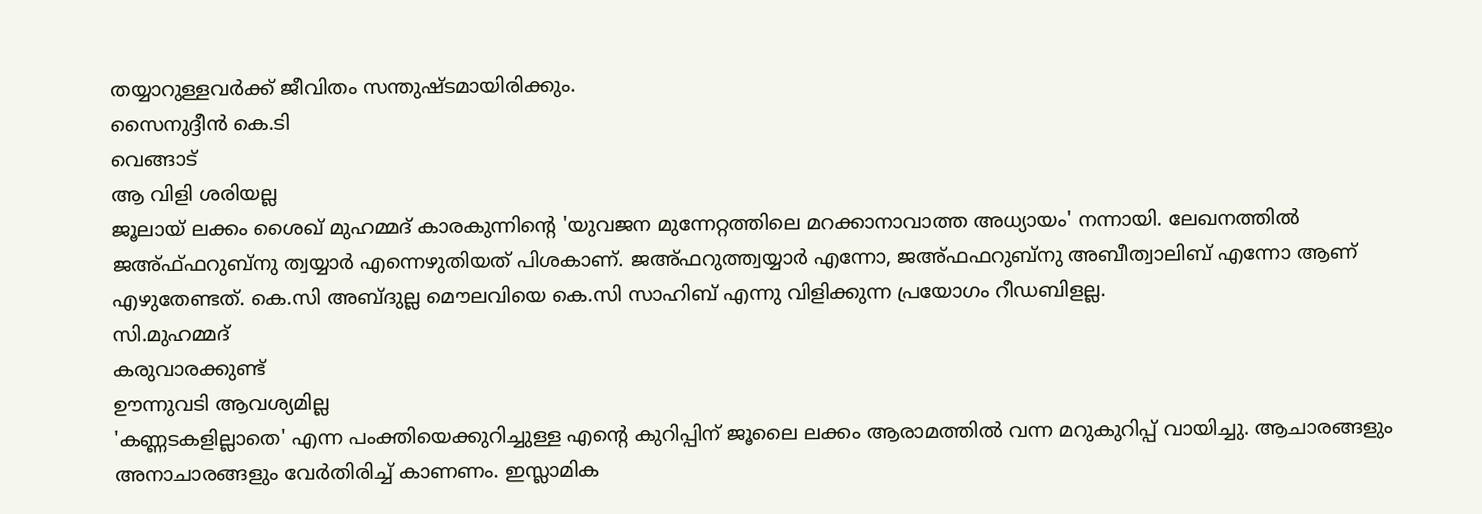തയ്യാറുള്ളവര്‍ക്ക് ജീവിതം സന്തുഷ്ടമായിരിക്കും.
സൈനുദ്ദീന്‍ കെ.ടി
വെങ്ങാട്
ആ വിളി ശരിയല്ല
ജൂലായ് ലക്കം ശൈഖ് മുഹമ്മദ് കാരകുന്നിന്റെ 'യുവജന മുന്നേറ്റത്തിലെ മറക്കാനാവാത്ത അധ്യായം' നന്നായി. ലേഖനത്തില്‍ ജഅ്ഫ്ഫറുബ്നു ത്വയ്യാര്‍ എന്നെഴുതിയത് പിശകാണ്. ജഅ്ഫറുത്ത്വയ്യാര്‍ എന്നോ, ജഅ്ഫഫറുബ്നു അബീത്വാലിബ് എന്നോ ആണ് എഴുതേണ്ടത്. കെ.സി അബ്ദുല്ല മൌലവിയെ കെ.സി സാഹിബ് എന്നു വിളിക്കുന്ന പ്രയോഗം റീഡബിളല്ല.
സി.മുഹമ്മദ്
കരുവാരക്കുണ്ട്
ഊന്നുവടി ആവശ്യമില്ല
'കണ്ണടകളില്ലാതെ' എന്ന പംക്തിയെക്കുറിച്ചുള്ള എന്റെ കുറിപ്പിന് ജൂലൈ ലക്കം ആരാമത്തില്‍ വന്ന മറുകുറിപ്പ് വായിച്ചു. ആചാരങ്ങളും അനാചാരങ്ങളും വേര്‍തിരിച്ച് കാണണം. ഇസ്ലാമിക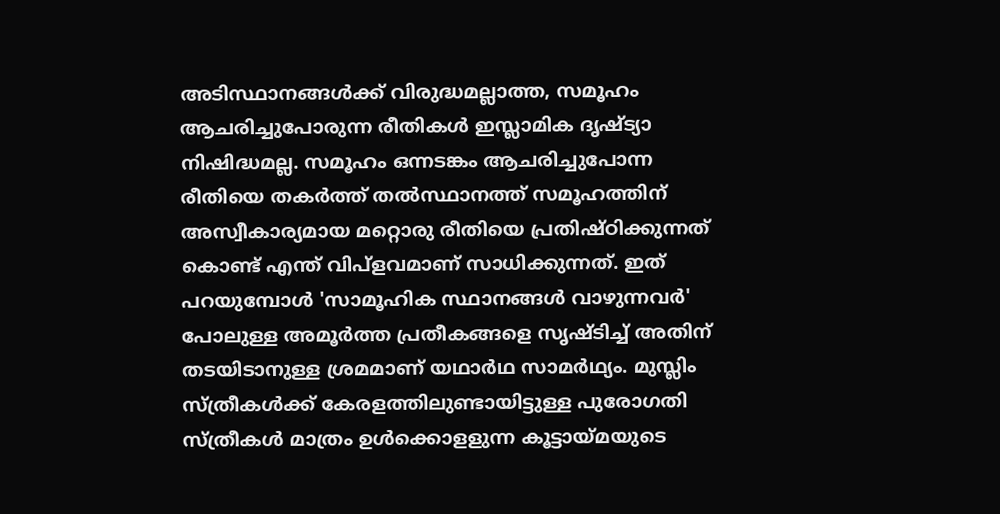അടിസ്ഥാനങ്ങള്‍ക്ക് വിരുദ്ധമല്ലാത്ത, സമൂഹം ആചരിച്ചുപോരുന്ന രീതികള്‍ ഇസ്ലാമിക ദൃഷ്ട്യാ നിഷിദ്ധമല്ല. സമൂഹം ഒന്നടങ്കം ആചരിച്ചുപോന്ന രീതിയെ തകര്‍ത്ത് തല്‍സ്ഥാനത്ത് സമൂഹത്തിന് അസ്വീകാര്യമായ മറ്റൊരു രീതിയെ പ്രതിഷ്ഠിക്കുന്നത് കൊണ്ട് എന്ത് വിപ്ളവമാണ് സാധിക്കുന്നത്. ഇത് പറയുമ്പോള്‍ 'സാമൂഹിക സ്ഥാനങ്ങള്‍ വാഴുന്നവര്‍' പോലുള്ള അമൂര്‍ത്ത പ്രതീകങ്ങളെ സൃഷ്ടിച്ച് അതിന് തടയിടാനുള്ള ശ്രമമാണ് യഥാര്‍ഥ സാമര്‍ഥ്യം. മുസ്ലിം സ്ത്രീകള്‍ക്ക് കേരളത്തിലുണ്ടായിട്ടുള്ള പുരോഗതി സ്ത്രീകള്‍ മാത്രം ഉള്‍ക്കൊളളുന്ന കൂട്ടായ്മയുടെ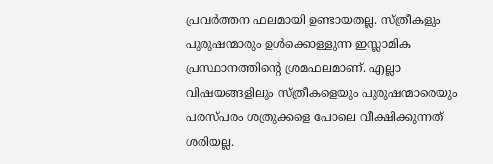പ്രവര്‍ത്തന ഫലമായി ഉണ്ടായതല്ല. സ്ത്രീകളും പുരുഷന്മാരും ഉള്‍ക്കൊള്ളുന്ന ഇസ്ലാമിക പ്രസ്ഥാനത്തിന്റെ ശ്രമഫലമാണ്. എല്ലാ വിഷയങ്ങളിലും സ്ത്രീകളെയും പുരുഷന്മാരെയും പരസ്പരം ശത്രുക്കളെ പോലെ വീക്ഷിക്കുന്നത് ശരിയല്ല.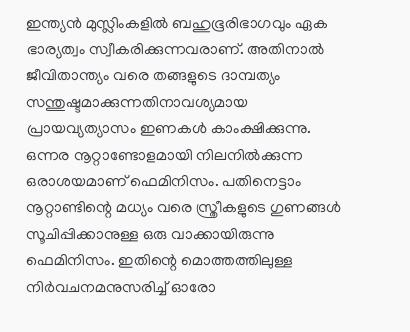ഇന്ത്യന്‍ മുസ്ലിംകളില്‍ ബഹുഭൂരിഭാഗവും ഏക ഭാര്യത്വം സ്വീകരിക്കുന്നവരാണ്. അതിനാല്‍ ജീവിതാന്ത്യം വരെ തങ്ങളുടെ ദാമ്പത്യം സന്തുഷ്ടമാക്കുന്നതിനാവശ്യമായ പ്രായവ്യത്യാസം ഇണകള്‍ കാംക്ഷിക്കുന്നു.
ഒന്നര നൂറ്റാണ്ടോളമായി നിലനില്‍ക്കുന്ന ഒരാശയമാണ് ഫെമിനിസം. പതിനെട്ടാം നൂറ്റാണ്ടിന്റെ മധ്യം വരെ സ്ത്രീകളുടെ ഗുണങ്ങള്‍ സൂചിപ്പിക്കാനുള്ള ഒരു വാക്കായിരുന്നു ഫെമിനിസം. ഇതിന്റെ മൊത്തത്തിലുള്ള നിര്‍വചനമനുസരിച്ച് ഓരോ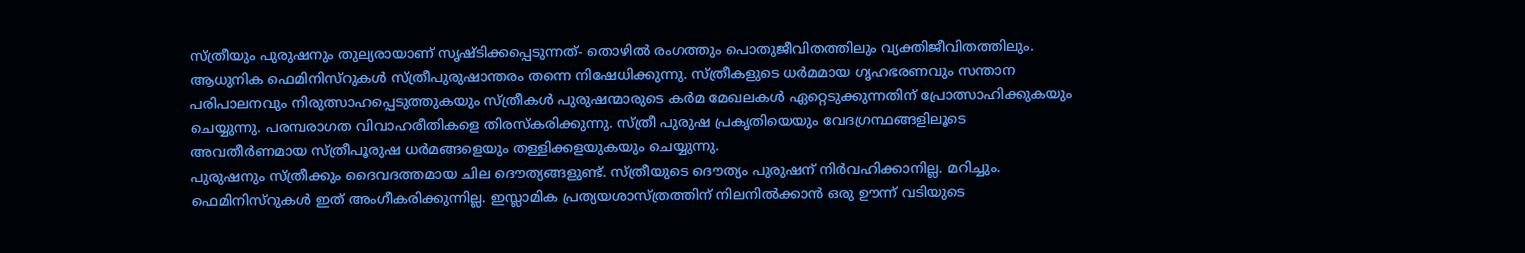സ്ത്രീയും പുരുഷനും തുല്യരായാണ് സൃഷ്ടിക്കപ്പെടുന്നത്- തൊഴില്‍ രംഗത്തും പൊതുജീവിതത്തിലും വ്യക്തിജീവിതത്തിലും. ആധുനിക ഫെമിനിസ്റുകള്‍ സ്ത്രീപുരുഷാന്തരം തന്നെ നിഷേധിക്കുന്നു. സ്ത്രീകളുടെ ധര്‍മമായ ഗൃഹഭരണവും സന്താന പരിപാലനവും നിരുത്സാഹപ്പെടുത്തുകയും സ്ത്രീകള്‍ പുരുഷന്മാരുടെ കര്‍മ മേഖലകള്‍ ഏറ്റെടുക്കുന്നതിന് പ്രോത്സാഹിക്കുകയും ചെയ്യുന്നു. പരമ്പരാഗത വിവാഹരീതികളെ തിരസ്കരിക്കുന്നു. സ്ത്രീ പുരുഷ പ്രകൃതിയെയും വേദഗ്രന്ഥങ്ങളിലൂടെ അവതീര്‍ണമായ സ്ത്രീപൂരുഷ ധര്‍മങ്ങളെയും തള്ളിക്കളയുകയും ചെയ്യുന്നു.
പുരുഷനും സ്ത്രീക്കും ദൈവദത്തമായ ചില ദൌത്യങ്ങളുണ്ട്. സ്ത്രീയുടെ ദൌത്യം പുരുഷന് നിര്‍വഹിക്കാനില്ല. മറിച്ചും. ഫെമിനിസ്റുകള്‍ ഇത് അംഗീകരിക്കുന്നില്ല. ഇസ്ലാമിക പ്രത്യയശാസ്ത്രത്തിന് നിലനില്‍ക്കാന്‍ ഒരു ഊന്ന് വടിയുടെ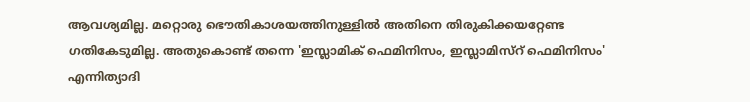ആവശ്യമില്ല. മറ്റൊരു ഭൌതികാശയത്തിനുള്ളില്‍ അതിനെ തിരുകിക്കയറ്റേണ്ട ഗതികേടുമില്ല. അതുകൊണ്ട് തന്നെ 'ഇസ്ലാമിക് ഫെമിനിസം, ഇസ്ലാമിസ്റ് ഫെമിനിസം' എന്നിത്യാദി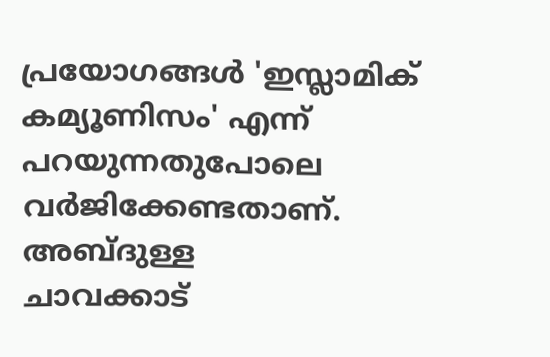പ്രയോഗങ്ങള്‍ 'ഇസ്ലാമിക് കമ്യൂണിസം' എന്ന് പറയുന്നതുപോലെ വര്‍ജിക്കേണ്ടതാണ്.
അബ്ദുള്ള
ചാവക്കാട്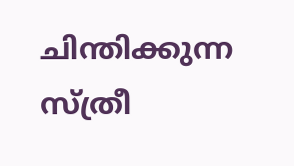ചിന്തിക്കുന്ന സ്ത്രീ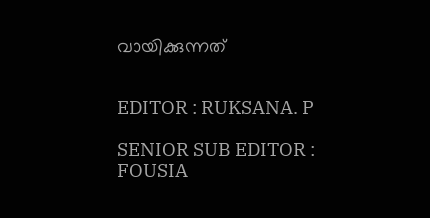വായിക്കുന്നത്


EDITOR : RUKSANA. P

SENIOR SUB EDITOR : FOUSIA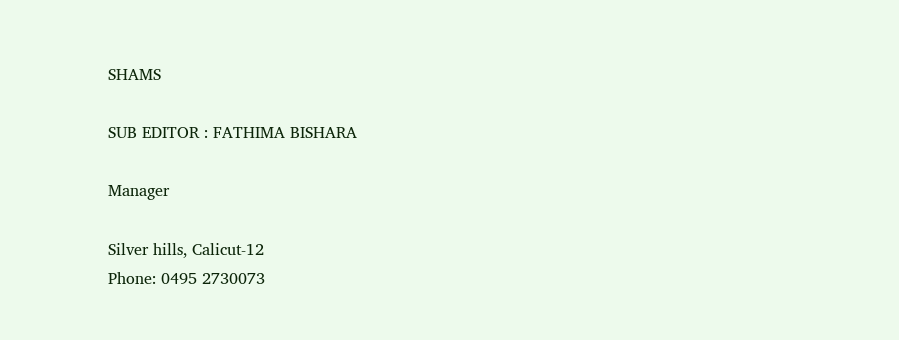SHAMS

SUB EDITOR : FATHIMA BISHARA

Manager

Silver hills, Calicut-12
Phone: 0495 2730073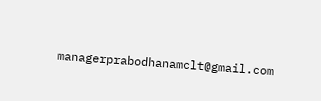managerprabodhanamclt@gmail.com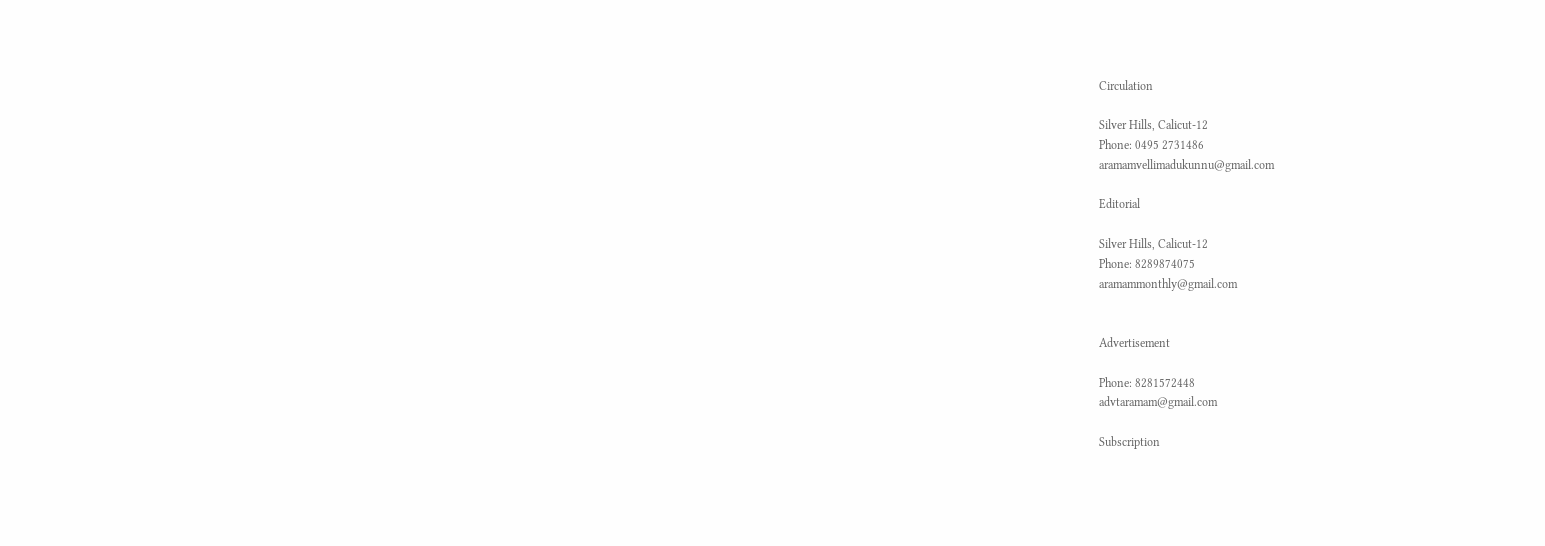Circulation

Silver Hills, Calicut-12
Phone: 0495 2731486
aramamvellimadukunnu@gmail.com

Editorial

Silver Hills, Calicut-12
Phone: 8289874075
aramammonthly@gmail.com


Advertisement

Phone: 8281572448
advtaramam@gmail.com

Subscription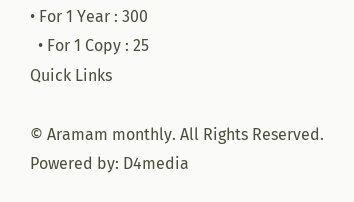• For 1 Year : 300
  • For 1 Copy : 25
Quick Links

© Aramam monthly. All Rights Reserved. Powered by: D4media